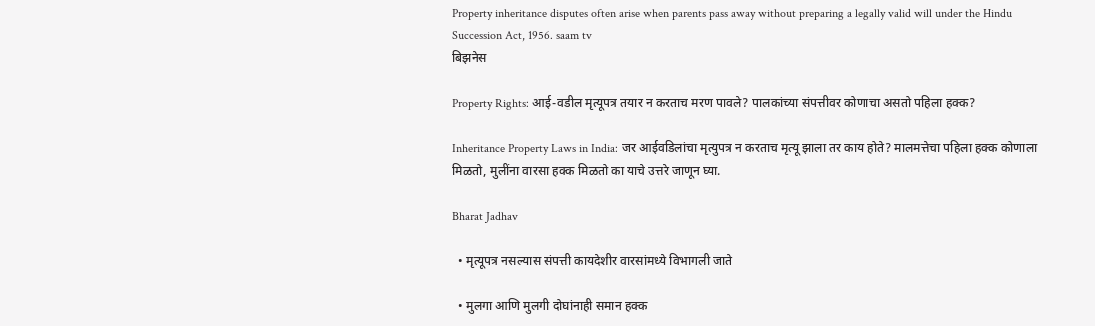Property inheritance disputes often arise when parents pass away without preparing a legally valid will under the Hindu Succession Act, 1956. saam tv
बिझनेस

Property Rights: आई-वडील मृत्यूपत्र तयार न करताच मरण पावले? पालकांच्या संपत्तीवर कोणाचा असतो पहिला हक्क?

Inheritance Property Laws in India: जर आईवडिलांचा मृत्युपत्र न करताच मृत्यू झाला तर काय होते? मालमत्तेचा पहिला हक्क कोणाला मिळतो, मुलींना वारसा हक्क मिळतो का याचे उत्तरे जाणून घ्या.

Bharat Jadhav

  • मृत्यूपत्र नसल्यास संपत्ती कायदेशीर वारसांमध्ये विभागली जाते

  • मुलगा आणि मुलगी दोघांनाही समान हक्क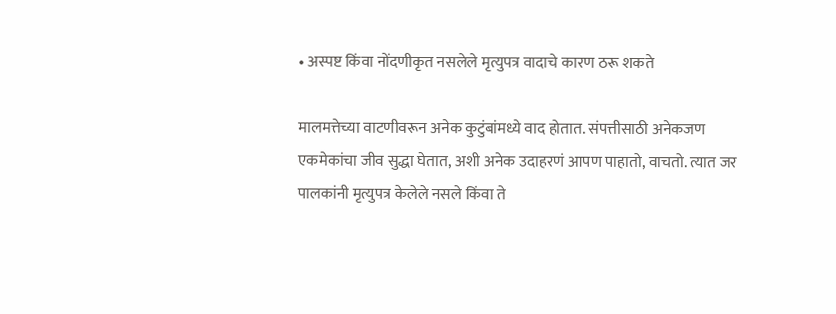• अस्पष्ट किंवा नोंदणीकृत नसलेले मृत्युपत्र वादाचे कारण ठरू शकते

मालमत्तेच्या वाटणीवरून अनेक कुटुंबांमध्ये वाद होतात. संपत्तीसाठी अनेकजण एकमेकांचा जीव सुद्धा घेतात, अशी अनेक उदाहरणं आपण पाहातो, वाचतो. त्यात जर पालकांनी मृत्युपत्र केलेले नसले किंवा ते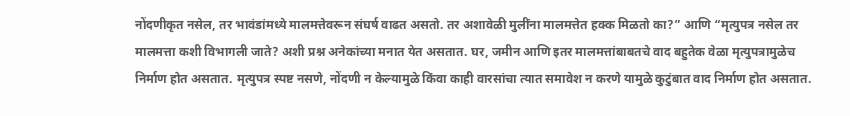नोंदणीकृत नसेल, तर भावंडांमध्ये मालमत्तेवरून संघर्ष वाढत असतो. तर अशावेळी मुलींना मालमत्तेत हक्क मिळतो का?” आणि “मृत्युपत्र नसेल तर मालमत्ता कशी विभागली जाते? अशी प्रश्न अनेकांच्या मनात येत असतात. घर, जमीन आणि इतर मालमत्तांबाबतचे वाद बहुतेक वेळा मृत्युपत्रामुळेच निर्माण होत असतात. मृत्युपत्र स्पष्ट नसणे, नोंदणी न केल्यामुळे किंवा काही वारसांचा त्यात समावेश न करणे यामुळे कुटुंबात वाद निर्माण होत असतात.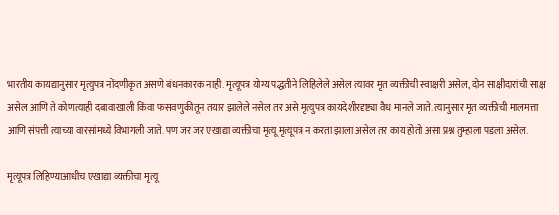भारतीय कायद्यानुसार मृत्युपत्र नोंदणीकृत असणे बंधनकारक नाही. मृत्यूपत्र योग्य पद्धतीने लिहिलेले असेल त्यावर मृत व्यक्तीची स्वाक्षरी असेल, दोन साक्षीदारांची साक्ष असेल आणि ते कोणत्याही दबावाखाली किंवा फसवणुकीतून तयार झालेले नसेल तर असे मृत्युपत्र कायदेशीरदृष्ट्या वैध मानले जाते. त्यानुसार मृत व्यक्तीची मालमत्ता आणि संपत्ती त्याच्या वारसांमध्ये विभागली जाते. पण जर जर एखाद्या व्यक्तीचा मृत्यू मृत्यूपत्र न करता झाला असेल तर काय होतो असा प्रश्न तुम्हाला पडला असेल.

मृत्यूपत्र लिहिण्याआधीच एखाद्या व्यक्तीचा मृत्यू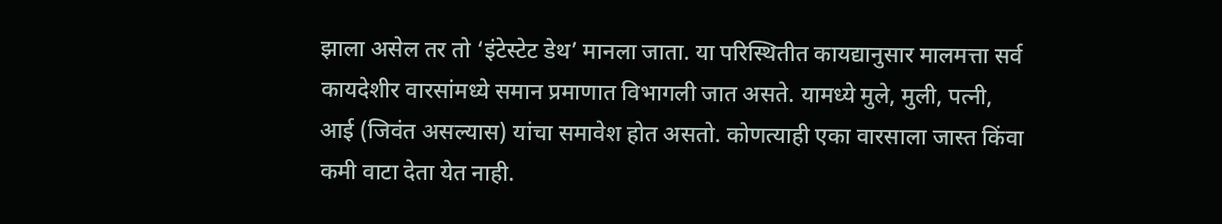झाला असेल तर तो ‘इंटेस्टेट डेथ’ मानला जाता. या परिस्थितीत कायद्यानुसार मालमत्ता सर्व कायदेशीर वारसांमध्ये समान प्रमाणात विभागली जात असते. यामध्ये मुले, मुली, पत्नी, आई (जिवंत असल्यास) यांचा समावेश होत असतो. कोणत्याही एका वारसाला जास्त किंवा कमी वाटा देता येत नाही.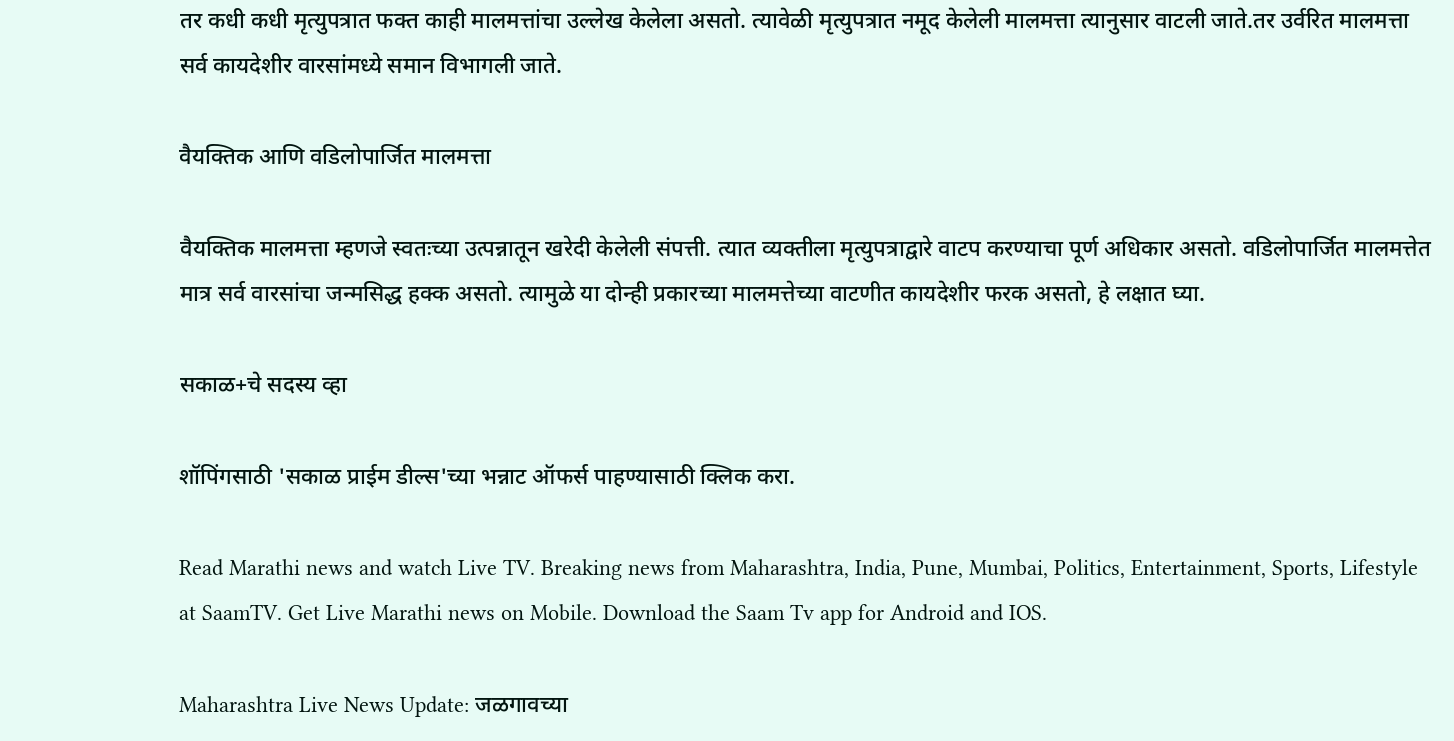तर कधी कधी मृत्युपत्रात फक्त काही मालमत्तांचा उल्लेख केलेला असतो. त्यावेळी मृत्युपत्रात नमूद केलेली मालमत्ता त्यानुसार वाटली जाते.तर उर्वरित मालमत्ता सर्व कायदेशीर वारसांमध्ये समान विभागली जाते.

वैयक्तिक आणि वडिलोपार्जित मालमत्ता

वैयक्तिक मालमत्ता म्हणजे स्वतःच्या उत्पन्नातून खरेदी केलेली संपत्ती. त्यात व्यक्तीला मृत्युपत्राद्वारे वाटप करण्याचा पूर्ण अधिकार असतो. वडिलोपार्जित मालमत्तेत मात्र सर्व वारसांचा जन्मसिद्ध हक्क असतो. त्यामुळे या दोन्ही प्रकारच्या मालमत्तेच्या वाटणीत कायदेशीर फरक असतो, हे लक्षात घ्या.

सकाळ+चे सदस्य व्हा

शॉपिंगसाठी 'सकाळ प्राईम डील्स'च्या भन्नाट ऑफर्स पाहण्यासाठी क्लिक करा.

Read Marathi news and watch Live TV. Breaking news from Maharashtra, India, Pune, Mumbai, Politics, Entertainment, Sports, Lifestyle at SaamTV. Get Live Marathi news on Mobile. Download the Saam Tv app for Android and IOS.

Maharashtra Live News Update: जळगावच्या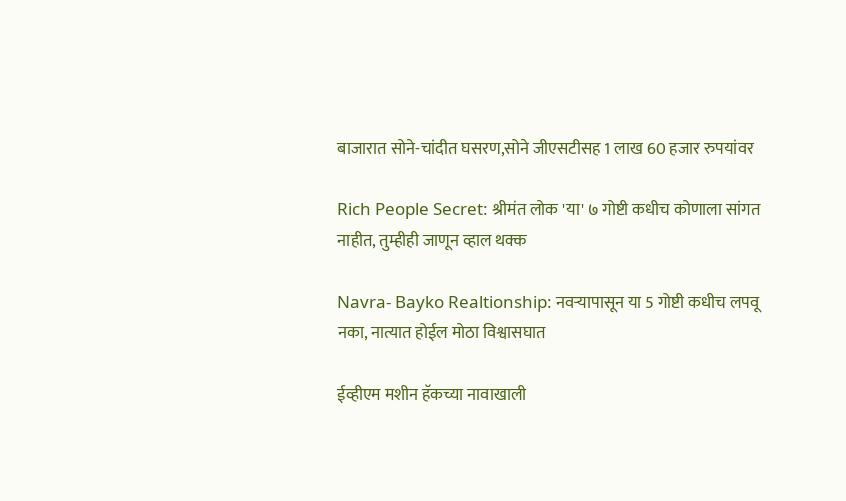बाजारात सोने-चांदीत घसरण,सोने जीएसटीसह 1 लाख 60 हजार रुपयांवर

Rich People Secret: श्रीमंत लोक 'या' ७ गोष्टी कधीच कोणाला सांगत नाहीत, तुम्हीही जाणून व्हाल थक्क

Navra- Bayko Realtionship: नवऱ्यापासून या 5 गोष्टी कधीच लपवू नका, नात्यात होईल मोठा विश्वासघात

ईव्हीएम मशीन हॅकच्या नावाखाली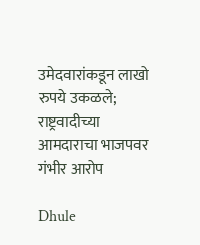उमेदवारांकडून लाखो रुपये उकळले; राष्ट्रवादीच्या आमदाराचा भाजपवर गंभीर आरोप

Dhule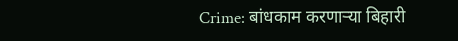Crime: बांधकाम करणाऱ्या बिहारी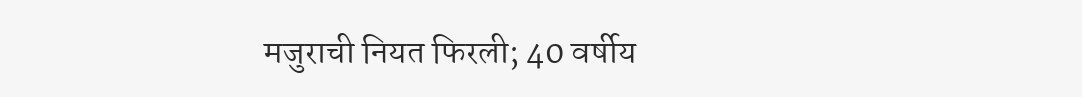मजुराची नियत फिरली; 40 वर्षीय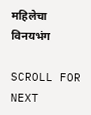महिलेचा विनयभंग

SCROLL FOR NEXT